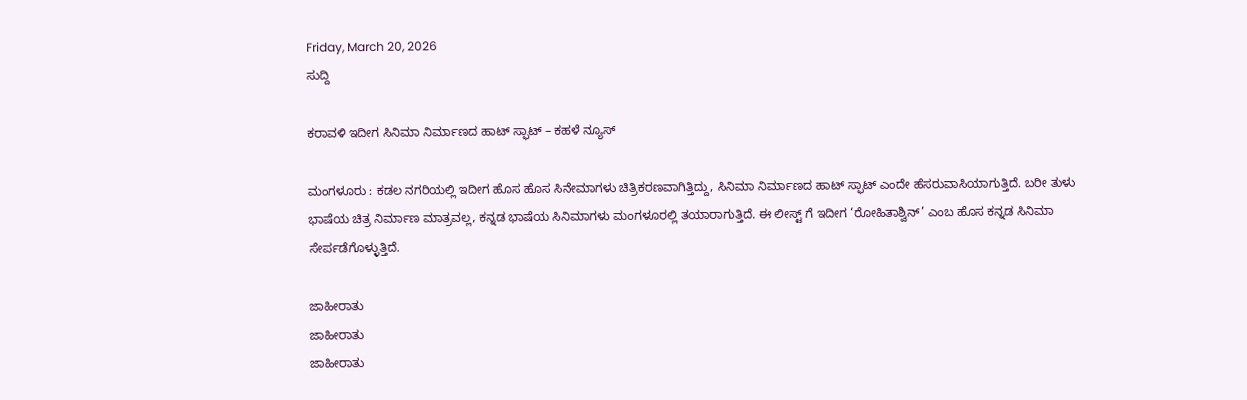Friday, March 20, 2026
ಸುದ್ದಿ

ಕರಾವಳಿ ಇದೀಗ ಸಿನಿಮಾ ನಿರ್ಮಾಣದ ಹಾಟ್ ಸ್ಫಾಟ್ – ಕಹಳೆ ನ್ಯೂಸ್

ಮಂಗಳೂರು : ಕಡಲ ನಗರಿಯಲ್ಲಿ ಇದೀಗ ಹೊಸ ಹೊಸ ಸಿನೇಮಾಗಳು ಚಿತ್ರಿಕರಣವಾಗಿತ್ತಿದ್ದು, ಸಿನಿಮಾ ನಿರ್ಮಾಣದ ಹಾಟ್ ಸ್ಫಾಟ್ ಎಂದೇ ಹೆಸರುವಾಸಿಯಾಗುತ್ತಿದೆ. ಬರೀ ತುಳು ಭಾಷೆಯ ಚಿತ್ರ ನಿರ್ಮಾಣ ಮಾತ್ರವಲ್ಲ, ಕನ್ನಡ ಭಾಷೆಯ ಸಿನಿಮಾಗಳು ಮಂಗಳೂರಲ್ಲಿ ತಯಾರಾಗುತ್ತಿದೆ. ಈ ಲೀಸ್ಟ್ ಗೆ ಇದೀಗ ‘ರೋಹಿತಾಶ್ವಿನ್’ ಎಂಬ ಹೊಸ ಕನ್ನಡ ಸಿನಿಮಾ ಸೇರ್ಪಡೆಗೊಳ್ಳುತ್ತಿದೆ.

ಜಾಹೀರಾತು
ಜಾಹೀರಾತು
ಜಾಹೀರಾತು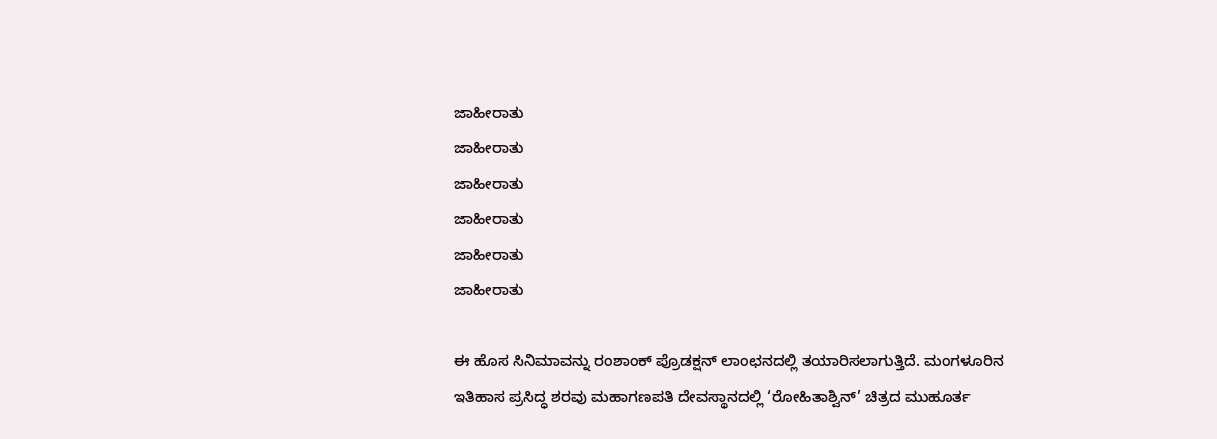ಜಾಹೀರಾತು
ಜಾಹೀರಾತು
ಜಾಹೀರಾತು
ಜಾಹೀರಾತು
ಜಾಹೀರಾತು
ಜಾಹೀರಾತು

ಈ ಹೊಸ ಸಿನಿಮಾವನ್ನು ರಂಶಾಂಕ್ ಪ್ರೊಡಕ್ಷನ್ ಲಾಂಛನದಲ್ಲಿ ತಯಾರಿಸಲಾಗುತ್ತಿದೆ. ಮಂಗಳೂರಿನ ಇತಿಹಾಸ ಪ್ರಸಿದ್ಧ ಶರವು ಮಹಾಗಣಪತಿ ದೇವಸ್ಥಾನದಲ್ಲಿ ‘ರೋಹಿತಾಶ್ವಿನ್’ ಚಿತ್ರದ ಮುಹೂರ್ತ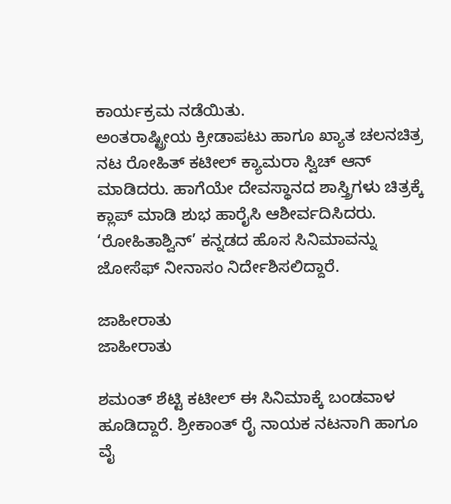ಕಾರ್ಯಕ್ರಮ ನಡೆಯಿತು.
ಅಂತರಾಷ್ಟ್ರೀಯ ಕ್ರೀಡಾಪಟು ಹಾಗೂ ಖ್ಯಾತ ಚಲನಚಿತ್ರ ನಟ ರೋಹಿತ್ ಕಟೀಲ್ ಕ್ಯಾಮರಾ ಸ್ವಿಚ್ ಆನ್ ಮಾಡಿದರು. ಹಾಗೆಯೇ ದೇವಸ್ಥಾನದ ಶಾಸ್ತ್ರಿಗಳು ಚಿತ್ರಕ್ಕೆ ಕ್ಲಾಪ್ ಮಾಡಿ ಶುಭ ಹಾರೈಸಿ ಆಶೀರ್ವದಿಸಿದರು. ‘ರೋಹಿತಾಶ್ವಿನ್’ ಕನ್ನಡದ ಹೊಸ ಸಿನಿಮಾವನ್ನು ಜೋಸೆಫ್ ನೀನಾಸಂ ನಿರ್ದೇಶಿಸಲಿದ್ದಾರೆ.

ಜಾಹೀರಾತು
ಜಾಹೀರಾತು

ಶಮಂತ್ ಶೆಟ್ಟಿ ಕಟೀಲ್ ಈ ಸಿನಿಮಾಕ್ಕೆ ಬಂಡವಾಳ ಹೂಡಿದ್ದಾರೆ. ಶ್ರೀಕಾಂತ್ ರೈ ನಾಯಕ ನಟನಾಗಿ ಹಾಗೂ ವೈ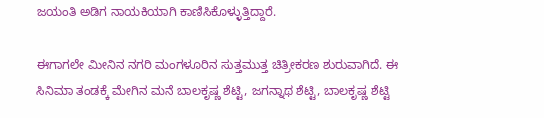ಜಯಂತಿ ಅಡಿಗ ನಾಯಕಿಯಾಗಿ ಕಾಣಿಸಿಕೊಳ್ಳುತ್ತಿದ್ದಾರೆ.

ಈಗಾಗಲೇ ಮೀನಿನ ನಗರಿ ಮಂಗಳೂರಿನ ಸುತ್ತಮುತ್ತ ಚಿತ್ರೀಕರಣ ಶುರುವಾಗಿದೆ. ಈ ಸಿನಿಮಾ ತಂಡಕ್ಕೆ ಮೇಗಿನ ಮನೆ ಬಾಲಕೃಷ್ಣ ಶೆಟ್ಟಿ, ಜಗನ್ನಾಥ ಶೆಟ್ಟಿ, ಬಾಲಕೃಷ್ಣ ಶೆಟ್ಟಿ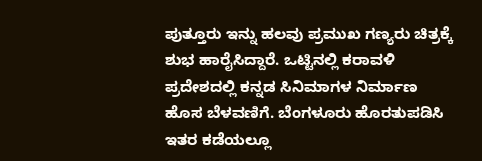ಪುತ್ತೂರು ಇನ್ನು ಹಲವು ಪ್ರಮುಖ ಗಣ್ಯರು ಚಿತ್ರಕ್ಕೆ ಶುಭ ಹಾರೈಸಿದ್ದಾರೆ. ಒಟ್ಟಿನಲ್ಲಿ ಕರಾವಳಿ ಪ್ರದೇಶದಲ್ಲಿ ಕನ್ನಡ ಸಿನಿಮಾಗಳ ನಿರ್ಮಾಣ ಹೊಸ ಬೆಳವಣಿಗೆ. ಬೆಂಗಳೂರು ಹೊರತುಪಡಿಸಿ ಇತರ ಕಡೆಯಲ್ಲೂ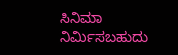ಸಿನಿಮಾ ನಿರ್ಮಿಸಬಹುದು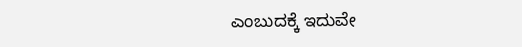ಎಂಬುದಕ್ಕೆ ಇದುವೇ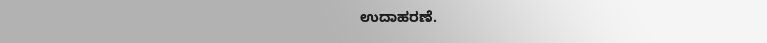ಉದಾಹರಣೆ.